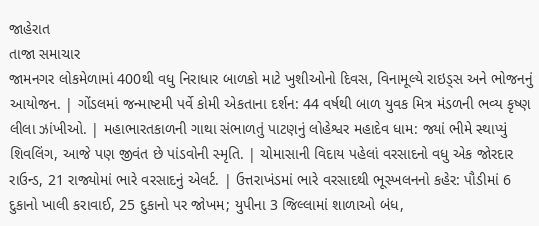જાહેરાત
તાજા સમાચાર
જામનગર લોકમેળામાં 400થી વધુ નિરાધાર બાળકો માટે ખુશીઓનો દિવસ, વિનામૂલ્યે રાઇડ્સ અને ભોજનનું આયોજન. | ગોંડલમાં જન્માષ્ટમી પર્વે કોમી એકતાના દર્શન: 44 વર્ષથી બાળ યુવક મિત્ર મંડળની ભવ્ય કૃષ્ણ લીલા ઝાંખીઓ. | મહાભારતકાળની ગાથા સંભાળતું પાટણનું લોહેશ્વર મહાદેવ ધામ: જ્યાં ભીમે સ્થાપ્યું શિવલિંગ, આજે પણ જીવંત છે પાંડવોની સ્મૃતિ. | ચોમાસાની વિદાય પહેલાં વરસાદનો વધુ એક જોરદાર રાઉન્ડ, 21 રાજ્યોમાં ભારે વરસાદનું એલર્ટ. | ઉત્તરાખંડમાં ભારે વરસાદથી ભૂસ્ખલનનો કહેર: પૌડીમાં 6 દુકાનો ખાલી કરાવાઈ, 25 દુકાનો પર જોખમ; યુપીના 3 જિલ્લામાં શાળાઓ બંધ,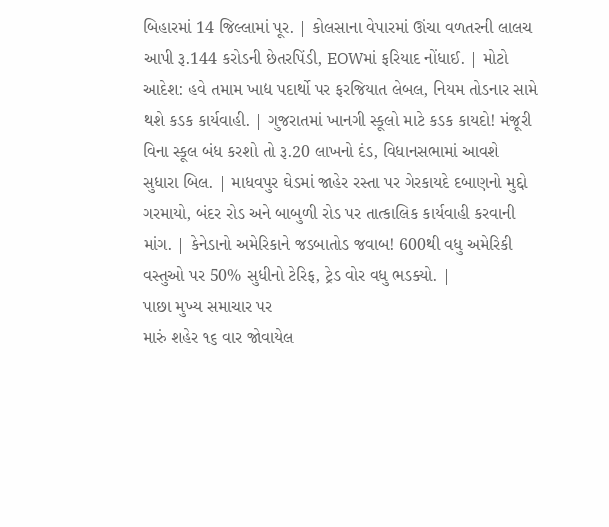બિહારમાં 14 જિલ્લામાં પૂર. | કોલસાના વેપારમાં ઊંચા વળતરની લાલચ આપી રૂ.144 કરોડની છેતરપિંડી, EOWમાં ફરિયાદ નોંધાઈ. | મોટો આદેશ: હવે તમામ ખાદ્ય પદાર્થો પર ફરજિયાત લેબલ, નિયમ તોડનાર સામે થશે કડક કાર્યવાહી. | ગુજરાતમાં ખાનગી સ્કૂલો માટે કડક કાયદો! મંજૂરી વિના સ્કૂલ બંધ કરશો તો રૂ.20 લાખનો દંડ, વિધાનસભામાં આવશે સુધારા બિલ. | માધવપુર ઘેડમાં જાહેર રસ્તા પર ગેરકાયદે દબાણનો મુદ્દો ગરમાયો, બંદર રોડ અને બાબુળી રોડ પર તાત્કાલિક કાર્યવાહી કરવાની માંગ. | કેનેડાનો અમેરિકાને જડબાતોડ જવાબ! 600થી વધુ અમેરિકી વસ્તુઓ પર 50% સુધીનો ટેરિફ, ટ્રેડ વોર વધુ ભડક્યો. |
પાછા મુખ્ય સમાચાર પર
મારું શહેર ૧૬ વાર જોવાયેલ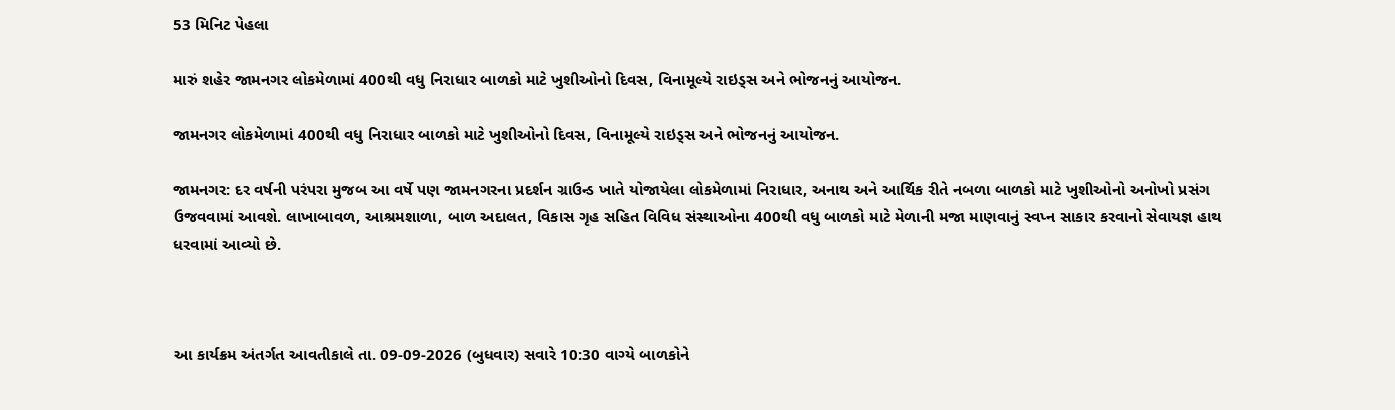53 મિનિટ પેહલા

મારું શહેર જામનગર લોકમેળામાં 400થી વધુ નિરાધાર બાળકો માટે ખુશીઓનો દિવસ, વિનામૂલ્યે રાઇડ્સ અને ભોજનનું આયોજન.

જામનગર લોકમેળામાં 400થી વધુ નિરાધાર બાળકો માટે ખુશીઓનો દિવસ, વિનામૂલ્યે રાઇડ્સ અને ભોજનનું આયોજન.

જામનગર: દર વર્ષની પરંપરા મુજબ આ વર્ષે પણ જામનગરના પ્રદર્શન ગ્રાઉન્ડ ખાતે યોજાયેલા લોકમેળામાં નિરાધાર, અનાથ અને આર્થિક રીતે નબળા બાળકો માટે ખુશીઓનો અનોખો પ્રસંગ ઉજવવામાં આવશે. લાખાબાવળ, આશ્રમશાળા, બાળ અદાલત, વિકાસ ગૃહ સહિત વિવિધ સંસ્થાઓના 400થી વધુ બાળકો માટે મેળાની મજા માણવાનું સ્વપ્ન સાકાર કરવાનો સેવાયજ્ઞ હાથ ધરવામાં આવ્યો છે.



આ કાર્યક્રમ અંતર્ગત આવતીકાલે તા. 09-09-2026 (બુધવાર) સવારે 10:30 વાગ્યે બાળકોને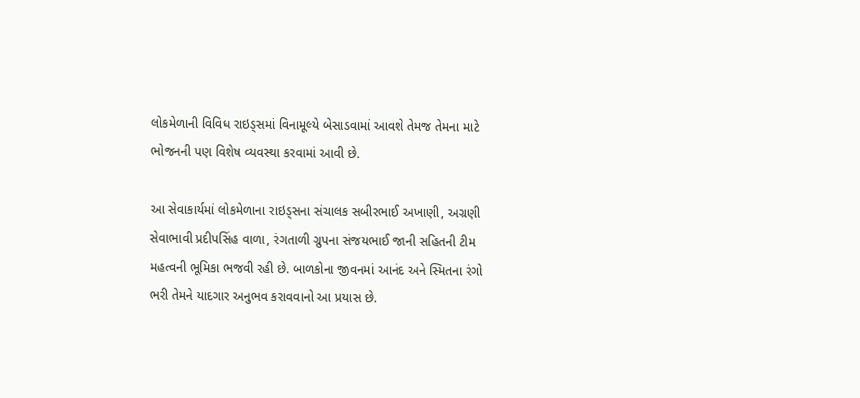લોકમેળાની વિવિધ રાઇડ્સમાં વિનામૂલ્યે બેસાડવામાં આવશે તેમજ તેમના માટે ભોજનની પણ વિશેષ વ્યવસ્થા કરવામાં આવી છે.

આ સેવાકાર્યમાં લોકમેળાના રાઇડ્સના સંચાલક સબીરભાઈ અખાણી, અગ્રણી સેવાભાવી પ્રદીપસિંહ વાળા, રંગતાળી ગ્રુપના સંજયભાઈ જાની સહિતની ટીમ મહત્વની ભૂમિકા ભજવી રહી છે. બાળકોના જીવનમાં આનંદ અને સ્મિતના રંગો ભરી તેમને યાદગાર અનુભવ કરાવવાનો આ પ્રયાસ છે.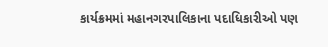કાર્યક્રમમાં મહાનગરપાલિકાના પદાધિકારીઓ પણ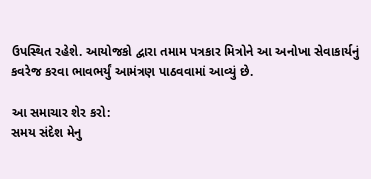ઉપસ્થિત રહેશે. આયોજકો દ્વારા તમામ પત્રકાર મિત્રોને આ અનોખા સેવાકાર્યનું કવરેજ કરવા ભાવભર્યું આમંત્રણ પાઠવવામાં આવ્યું છે.

આ સમાચાર શેર કરો:
સમય સંદેશ મેનુ